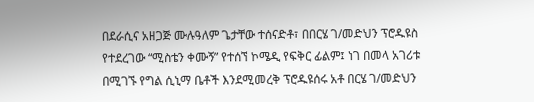በደራሲና አዘጋጅ ሙሉዓለም ጌታቸው ተሰናድቶ፣ በበርሄ ገ/መድህን ፕሮዱዩስ የተደረገው “ሚስቴን ቀሙኝ” የተሰኘ ኮሜዲ የፍቅር ፊልም፤ ነገ በመላ አገሪቱ በሚገኙ የግል ሲኒማ ቤቶች እንደሚመረቅ ፕሮዱዩሰሩ አቶ በርሄ ገ/መድህን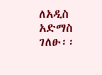ለአዲስ አድማስ ገለፁ፡፡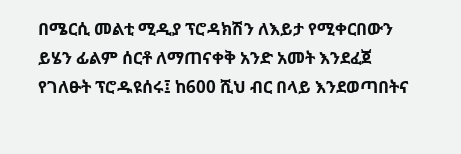በሜርሲ መልቲ ሚዲያ ፕሮዳክሽን ለእይታ የሚቀርበውን ይሄን ፊልም ሰርቶ ለማጠናቀቅ አንድ አመት እንደፈጀ የገለፁት ፕሮዱዩሰሩ፤ ከ600 ሺህ ብር በላይ እንደወጣበትና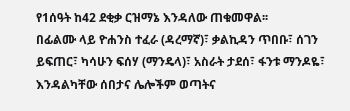የ1ሰዓት ከ42 ደቂቃ ርዝማኔ እንዳለው ጠቁመዋል፡፡
በፊልሙ ላይ ዮሐንስ ተፈራ (ዳረማኛ)፣ ቃልኪዳን ጥበቡ፣ ሰገን ይፍጠር፣ ካሳሁን ፍሰሃ (ማንዴላ)፣ አስራት ታደሰ፣ ፋንቱ ማንዶዬ፣ እንዳልካቸው ሰበታና ሌሎችም ወጣትና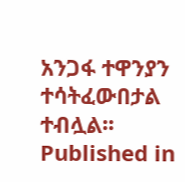አንጋፋ ተዋንያን ተሳትፈውበታል ተብሏል፡፡
Published in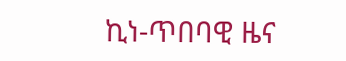ኪነ-ጥበባዊ ዜና